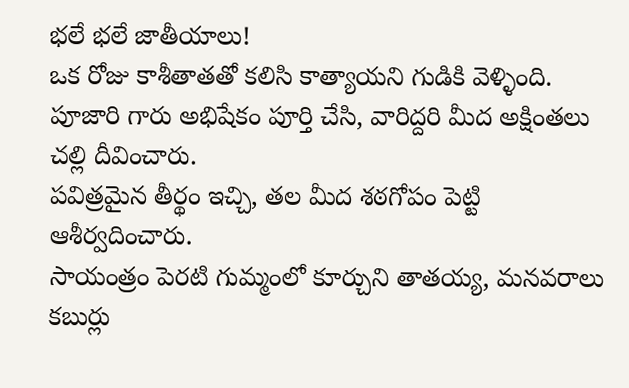భలే భలే జాతీయాలు!
ఒక రోజు కాశీతాతతో కలిసి కాత్యాయని గుడికి వెళ్ళింది. పూజారి గారు అభిషేకం పూర్తి చేసి, వారిద్దరి మీద అక్షింతలు చల్లి దీవించారు.
పవిత్రమైన తీర్థం ఇచ్చి, తల మీద శఠగోపం పెట్టి ఆశీర్వదించారు.
సాయంత్రం పెరటి గుమ్మంలో కూర్చుని తాతయ్య, మనవరాలు కబుర్లు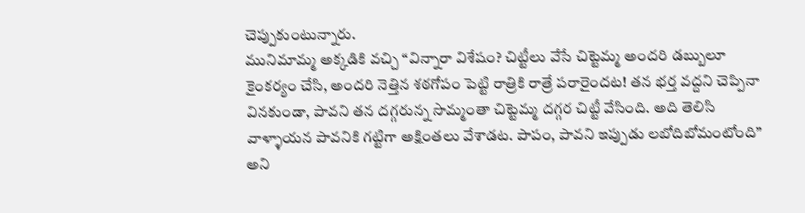చెప్పుకుంటున్నారు.
మునిమామ్మ అక్కడికి వచ్చి “విన్నారా విశేషం? చిట్టీలు వేసే చిట్టెమ్మ అందరి డబ్బులూ కైంకర్యం చేసి, అందరి నెత్తిన శఠగోపం పెట్టి రాత్రికి రాత్రే పరారైందట! తన భర్త వద్దని చెప్పినా వినకుండా, పావని తన దగ్గరున్న సొమ్మంతా చిట్టెమ్మ దగ్గర చిట్టీ వేసింది. అది తెలిసి వాళ్ళాయన పావనికి గట్టిగా అక్షింతలు వేశాడట. పాపం, పావని ఇప్పుడు లబోదిబోమంటోంది” అని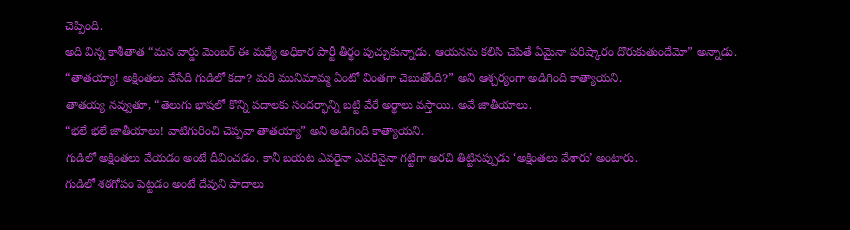చెప్పింది.
అది విన్న కాశీతాత “మన వార్డు మెంబర్ ఈ మధ్యే అధికార పార్టీ తీర్థం పుచ్చుకున్నాడు. ఆయనను కలిసి చెపితే ఏమైనా పరిష్కారం దొరుకుతుందేమో” అన్నాడు.
“తాతయ్యా! అక్షింతలు వేసేది గుడిలో కదా? మరి మునిమామ్మ ఏంటో వింతగా చెబుతోంది?” అని ఆశ్చర్యంగా అడిగింది కాత్యాయని.
తాతయ్య నవ్వుతూ, “తెలుగు భాషలో కొన్ని పదాలకు సందర్భాన్ని బట్టి వేరే అర్థాలు వస్తాయి. అవే జాతీయాలు.
“భలే భలే జాతీయాలు! వాటిగురించి చెప్పవా తాతయ్యా” అని అడిగింది కాత్యాయని.
గుడిలో అక్షింతలు వేయడం అంటే దీవించడం. కానీ బయట ఎవరైనా ఎవరినైనా గట్టిగా అరచి తిట్టినప్పుడు ‘అక్షింతలు వేశారు’ అంటారు.
గుడిలో శఠగోపం పెట్టడం అంటే దేవుని పాదాలు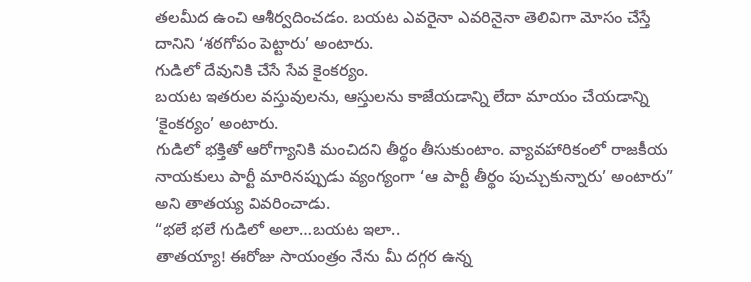తలమీద ఉంచి ఆశీర్వదించడం. బయట ఎవరైనా ఎవరినైనా తెలివిగా మోసం చేస్తే దానిని ‘శఠగోపం పెట్టారు’ అంటారు.
గుడిలో దేవునికి చేసే సేవ కైంకర్యం.
బయట ఇతరుల వస్తువులను, ఆస్తులను కాజేయడాన్ని లేదా మాయం చేయడాన్ని ‘కైంకర్యం’ అంటారు.
గుడిలో భక్తితో ఆరోగ్యానికి మంచిదని తీర్థం తీసుకుంటాం. వ్యావహారికంలో రాజకీయ నాయకులు పార్టీ మారినప్పుడు వ్యంగ్యంగా ‘ఆ పార్టీ తీర్థం పుచ్చుకున్నారు’ అంటారు” అని తాతయ్య వివరించాడు.
“భలే భలే గుడిలో అలా…బయట ఇలా..
తాతయ్యా! ఈరోజు సాయంత్రం నేను మీ దగ్గర ఉన్న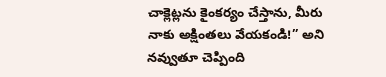చాక్లెట్లను కైంకర్యం చేస్తాను, మీరు నాకు అక్షింతలు వేయకండి!” అని నవ్వుతూ చెప్పింది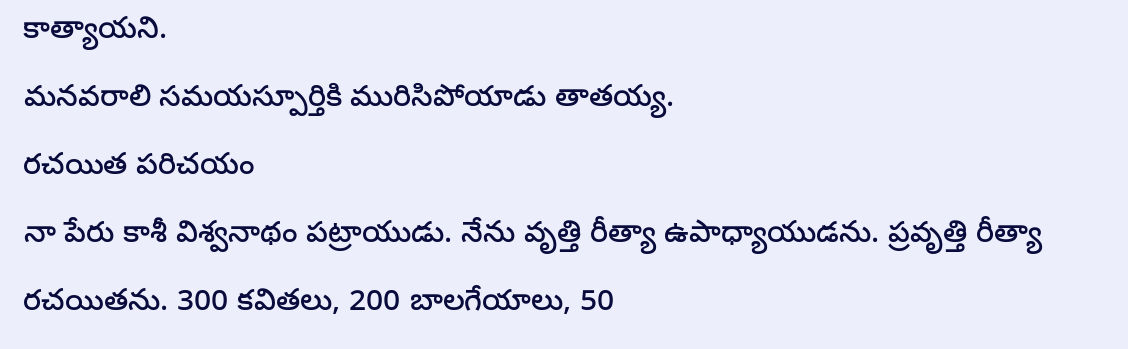కాత్యాయని.
మనవరాలి సమయస్పూర్తికి మురిసిపోయాడు తాతయ్య.
రచయిత పరిచయం
నా పేరు కాశీ విశ్వనాథం పట్రాయుడు. నేను వృత్తి రీత్యా ఉపాధ్యాయుడను. ప్రవృత్తి రీత్యా రచయితను. 300 కవితలు, 200 బాలగేయాలు, 50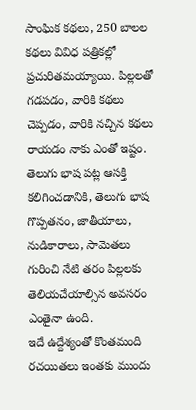సాంఘిక కథలు, 250 బాలల కథలు వివిధ పత్రికల్లో ప్రచురితమయ్యాయి. పిల్లలతో గడపడం, వారికి కథలు చెప్పడం, వారికి నచ్చిన కథలు రాయడం నాకు ఎంతో ఇష్టం. తెలుగు భాష పట్ల ఆసక్తి కలిగించడానికి, తెలుగు భాష గొప్పతనం, జాతీయాలు, నుడికారాలు, సామెతలు గురించి నేటి తరం పిల్లలకు తెలియచేయాల్సిన అవసరం ఎంతైనా ఉంది.
ఇదే ఉద్దేశ్యంతో కొంతమంది రచయితలు ఇంతకు ముందు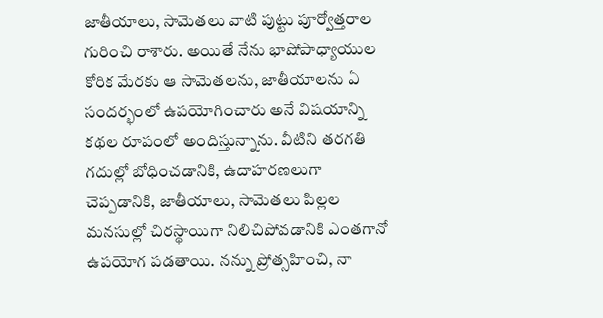జాతీయాలు, సామెతలు వాటి పుట్టు పూర్వోత్తరాల గురించి రాశారు. అయితే నేను భాషోపాధ్యాయుల కోరిక మేరకు ఆ సామెతలను, జాతీయాలను ఏ సందర్భంలో ఉపయోగించారు అనే విషయాన్ని కథల రూపంలో అందిస్తున్నాను. వీటిని తరగతి గదుల్లో బోధించడానికి, ఉదాహరణలుగా చెప్పడానికి, జాతీయాలు, సామెతలు పిల్లల మనసుల్లో చిరస్థాయిగా నిలిచిపోవడానికి ఎంతగానో ఉపయోగ పడతాయి. నన్ను ప్రోత్సహించి, నా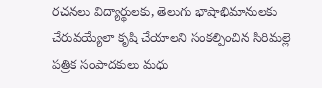రచనలు విద్యార్థులకు, తెలుగు భాషాభిమానులకు చేరువయ్యేలా కృషి చేయాలని సంకల్పించిన సిరిమల్లె పత్రిక సంపాదకులు మధు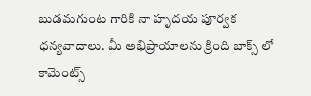బుడమగుంట గారికి నా హృదయ పూర్వక ధన్యవాదాలు. మీ అభిప్రాయాలను క్రింది బాక్స్ లో కామెంట్స్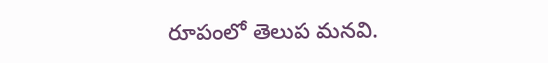రూపంలో తెలుప మనవి.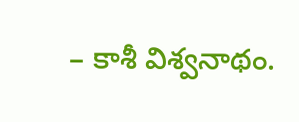– కాశీ విశ్వనాథం.